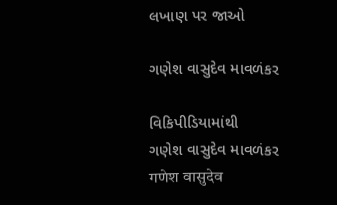લખાણ પર જાઓ

ગણેશ વાસુદેવ માવળંકર

વિકિપીડિયામાંથી
ગણેશ વાસુદેવ માવળંકર
गणेश वासुदेव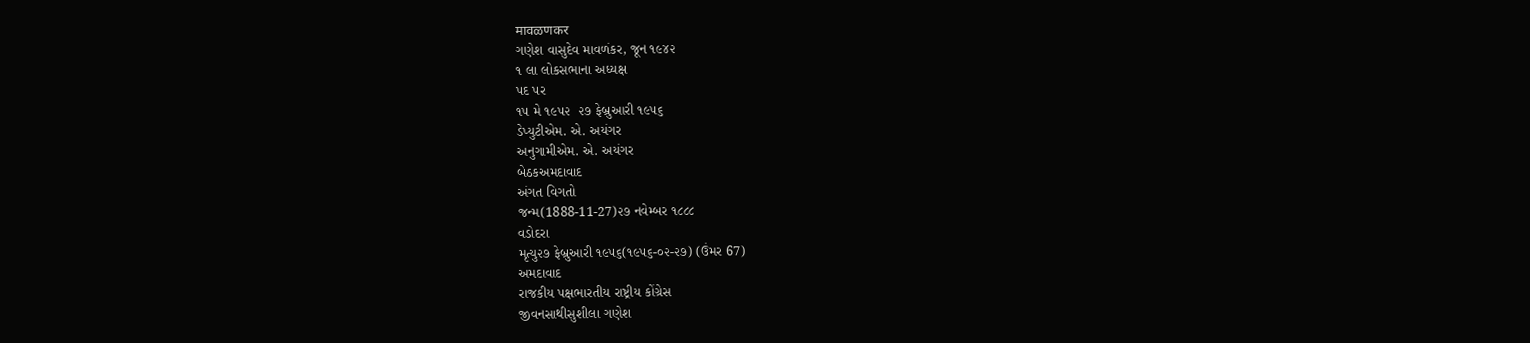मावळणकर
ગણેશ વાસુદેવ માવળંકર, જૂન ૧૯૪૨
૧ લા લોકસભાના અધ્યક્ષ
પદ પર
૧૫ મે ૧૯૫૨  ૨૭ ફેબ્રુઆરી ૧૯૫૬
ડેપ્યુટીએમ. એ. અયંગર
અનુગામીએમ. એ. અયંગર
બેઠકઅમદાવાદ
અંગત વિગતો
જન્મ(1888-11-27)૨૭ નવેમ્બર ૧૮૮૮
વડોદરા
મૃત્યુ૨૭ ફેબ્રુઆરી ૧૯૫૬(૧૯૫૬-૦૨-૨૭) (ઉંમર 67)
અમદાવાદ
રાજકીય પક્ષભારતીય રાષ્ટ્રીય કોંગ્રેસ
જીવનસાથીસુશીલા ગણેશ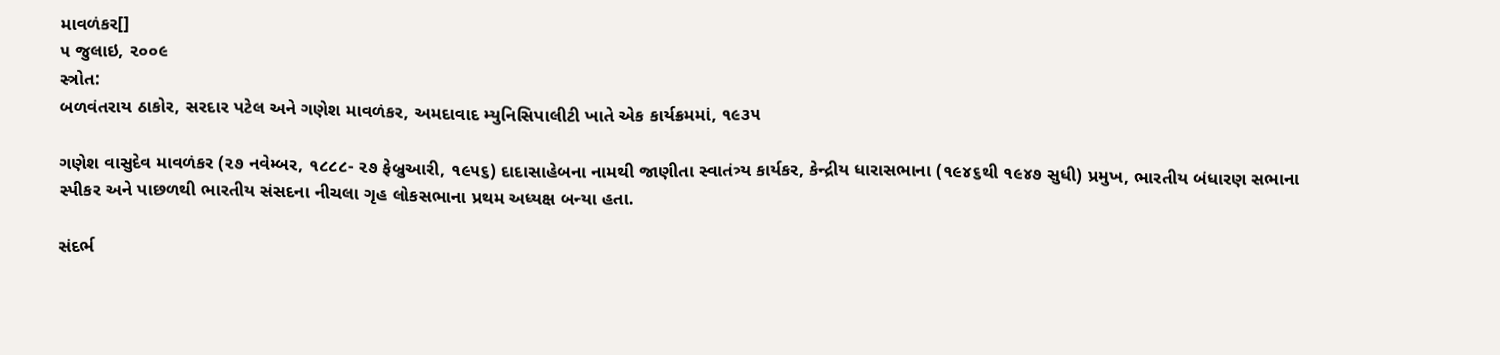માવળંકર[]
૫ જુલાઇ, ૨૦૦૯
સ્ત્રોત:
બળવંતરાય ઠાકોર, સરદાર પટેલ અને ગણેશ માવળંકર, અમદાવાદ મ્યુનિસિપાલીટી ખાતે એક કાર્યક્રમમાં, ૧૯૩૫

ગણેશ વાસુદેવ માવળંકર (૨૭ નવેમ્બર, ૧૮૮૮- ૨૭ ફેબ્રુઆરી, ૧૯૫૬) દાદાસાહેબના નામથી જાણીતા સ્વાતંત્ર્ય કાર્યકર, કેન્દ્રીય ધારાસભાના (૧૯૪૬થી ૧૯૪૭ સુધી) પ્રમુખ, ભારતીય બંધારણ સભાના સ્પીકર અને પાછળથી ભારતીય સંસદના નીચલા ગૃહ લોકસભાના પ્રથમ અધ્યક્ષ બન્યા હતા.

સંદર્ભ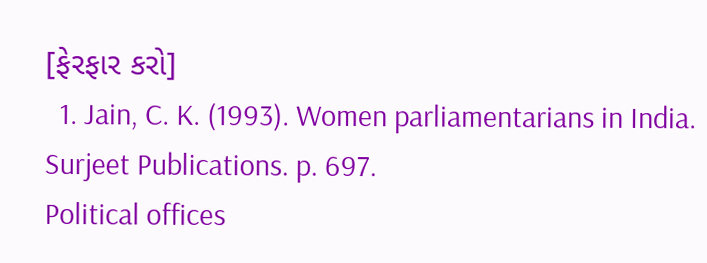[ફેરફાર કરો]
  1. Jain, C. K. (1993). Women parliamentarians in India. Surjeet Publications. p. 697.
Political offices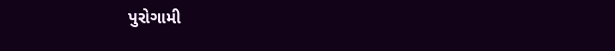પુરોગામી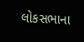લોકસભાના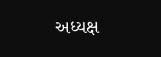અધ્યક્ષ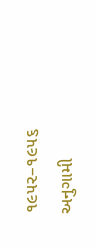૧૯૫૨–૧૯૫૬
અનુગામી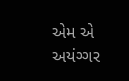એમ એ અયંગ્ગર